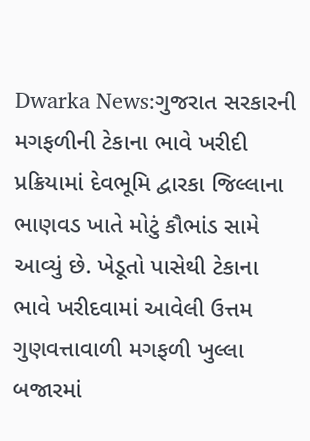Dwarka News:ગુજરાત સરકારની મગફળીની ટેકાના ભાવે ખરીદી પ્રક્રિયામાં દેવભૂમિ દ્વારકા જિલ્લાના ભાણવડ ખાતે મોટું કૌભાંડ સામે આવ્યું છે. ખેડૂતો પાસેથી ટેકાના ભાવે ખરીદવામાં આવેલી ઉત્તમ ગુણવત્તાવાળી મગફળી ખુલ્લા બજારમાં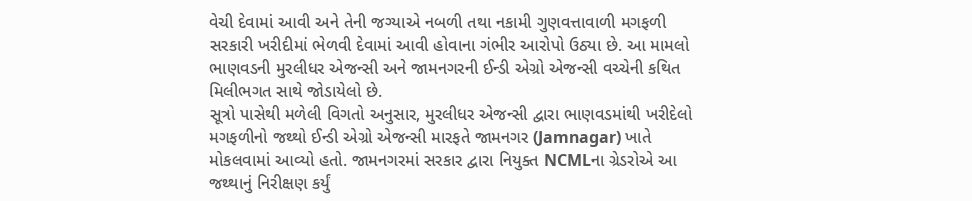વેચી દેવામાં આવી અને તેની જગ્યાએ નબળી તથા નકામી ગુણવત્તાવાળી મગફળી સરકારી ખરીદીમાં ભેળવી દેવામાં આવી હોવાના ગંભીર આરોપો ઉઠ્યા છે. આ મામલો ભાણવડની મુરલીધર એજન્સી અને જામનગરની ઈન્ડી એગ્રો એજન્સી વચ્ચેની કથિત મિલીભગત સાથે જોડાયેલો છે.
સૂત્રો પાસેથી મળેલી વિગતો અનુસાર, મુરલીધર એજન્સી દ્વારા ભાણવડમાંથી ખરીદેલો મગફળીનો જથ્થો ઈન્ડી એગ્રો એજન્સી મારફતે જામનગર (Jamnagar) ખાતે મોકલવામાં આવ્યો હતો. જામનગરમાં સરકાર દ્વારા નિયુક્ત NCMLના ગ્રેડરોએ આ જથ્થાનું નિરીક્ષણ કર્યું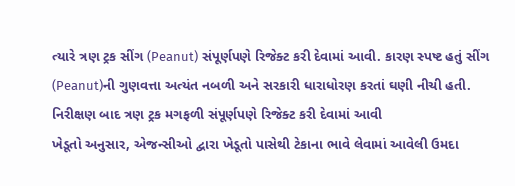ત્યારે ત્રણ ટ્રક સીંગ (Peanut) સંપૂર્ણપણે રિજેક્ટ કરી દેવામાં આવી. કારણ સ્પષ્ટ હતું સીંગ (Peanut)ની ગુણવત્તા અત્યંત નબળી અને સરકારી ધારાધોરણ કરતાં ઘણી નીચી હતી.
નિરીક્ષણ બાદ ત્રણ ટ્રક મગફળી સંપૂર્ણપણે રિજેક્ટ કરી દેવામાં આવી
ખેડૂતો અનુસાર, એજન્સીઓ દ્વારા ખેડૂતો પાસેથી ટેકાના ભાવે લેવામાં આવેલી ઉમદા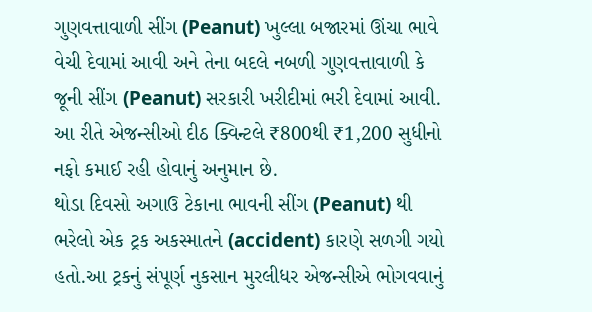ગુણવત્તાવાળી સીંગ (Peanut) ખુલ્લા બજારમાં ઊંચા ભાવે વેચી દેવામાં આવી અને તેના બદલે નબળી ગુણવત્તાવાળી કે જૂની સીંગ (Peanut) સરકારી ખરીદીમાં ભરી દેવામાં આવી. આ રીતે એજન્સીઓ દીઠ ક્વિન્ટલે ₹800થી ₹1,200 સુધીનો નફો કમાઈ રહી હોવાનું અનુમાન છે.
થોડા દિવસો અગાઉ ટેકાના ભાવની સીંગ (Peanut) થી ભરેલો એક ટ્રક અકસ્માતને (accident) કારણે સળગી ગયો હતો.આ ટ્રકનું સંપૂર્ણ નુકસાન મુરલીધર એજન્સીએ ભોગવવાનું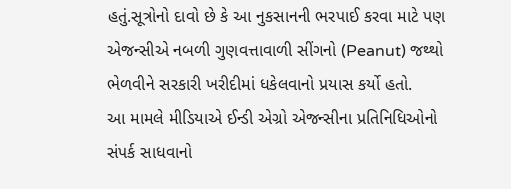હતું.સૂત્રોનો દાવો છે કે આ નુકસાનની ભરપાઈ કરવા માટે પણ એજન્સીએ નબળી ગુણવત્તાવાળી સીંગનો (Peanut) જથ્થો ભેળવીને સરકારી ખરીદીમાં ધકેલવાનો પ્રયાસ કર્યો હતો.
આ મામલે મીડિયાએ ઈન્ડી એગ્રો એજન્સીના પ્રતિનિધિઓનો સંપર્ક સાધવાનો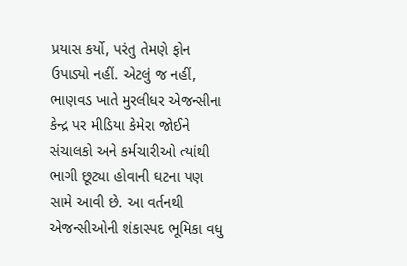પ્રયાસ કર્યો, પરંતુ તેમણે ફોન ઉપાડ્યો નહીં. એટલું જ નહીં, ભાણવડ ખાતે મુરલીધર એજન્સીના કેન્દ્ર પર મીડિયા કેમેરા જોઈને સંચાલકો અને કર્મચારીઓ ત્યાંથી ભાગી છૂટ્યા હોવાની ઘટના પણ સામે આવી છે. આ વર્તનથી એજન્સીઓની શંકાસ્પદ ભૂમિકા વધુ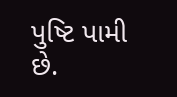પુષ્ટિ પામી છે.